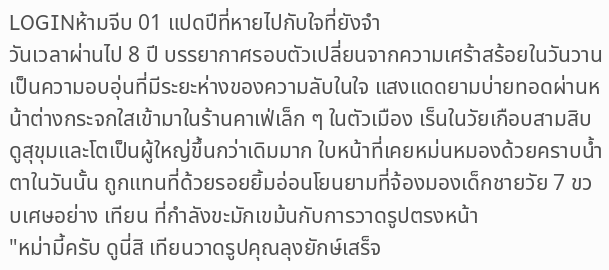LOGINห้ามจีบ 01 แปดปีที่หายไปกับใจที่ยังจำ
วันเวลาผ่านไป 8 ปี บรรยากาศรอบตัวเปลี่ยนจากความเศร้าสร้อยในวันวาน เป็นความอบอุ่นที่มีระยะห่างของความลับในใจ แสงแดดยามบ่ายทอดผ่านหน้าต่างกระจกใสเข้ามาในร้านคาเฟ่เล็ก ๆ ในตัวเมือง เร็นในวัยเกือบสามสิบดูสุขุมและโตเป็นผู้ใหญ่ขึ้นกว่าเดิมมาก ใบหน้าที่เคยหม่นหมองด้วยคราบน้ำตาในวันนั้น ถูกแทนที่ด้วยรอยยิ้มอ่อนโยนยามที่จ้องมองเด็กชายวัย 7 ขวบเศษอย่าง เทียน ที่กำลังขะมักเขม้นกับการวาดรูปตรงหน้า
"หม่ามี้ครับ ดูนี่สิ เทียนวาดรูปคุณลุงยักษ์เสร็จ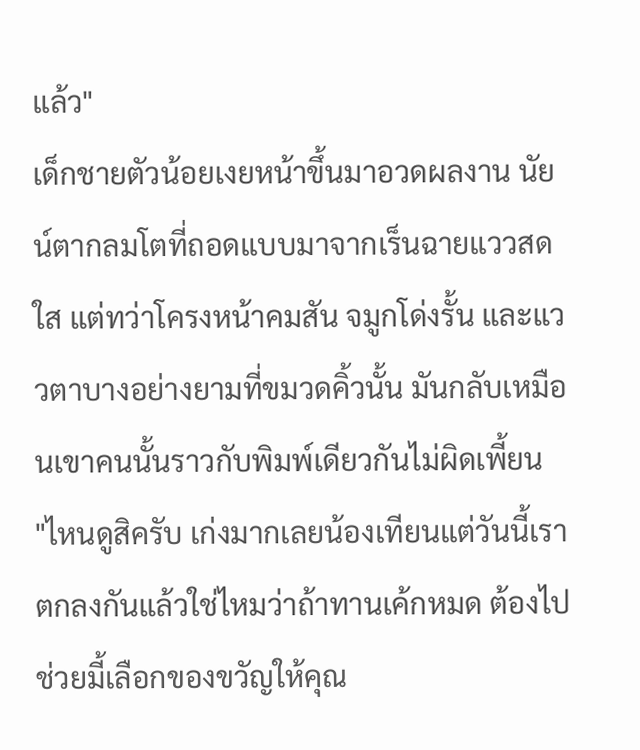แล้ว"
เด็กชายตัวน้อยเงยหน้าขึ้นมาอวดผลงาน นัยน์ตากลมโตที่ถอดแบบมาจากเร็นฉายแววสดใส แต่ทว่าโครงหน้าคมสัน จมูกโด่งรั้น และแววตาบางอย่างยามที่ขมวดคิ้วนั้น มันกลับเหมือนเขาคนนั้นราวกับพิมพ์เดียวกันไม่ผิดเพี้ยน
"ไหนดูสิครับ เก่งมากเลยน้องเทียนแต่วันนี้เราตกลงกันแล้วใช่ไหมว่าถ้าทานเค้กหมด ต้องไปช่วยมี้เลือกของขวัญให้คุณ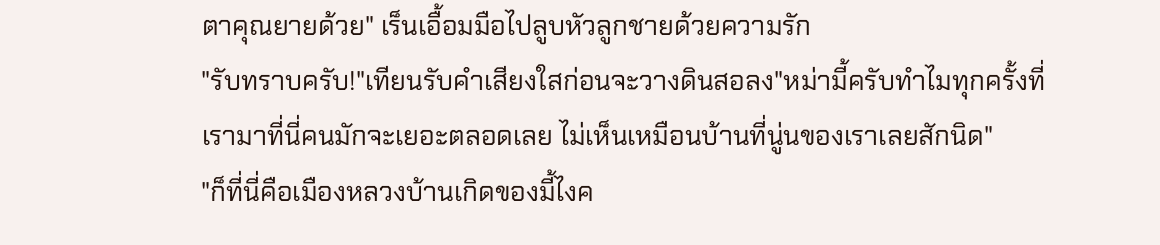ตาคุณยายด้วย" เร็นเอื้อมมือไปลูบหัวลูกชายด้วยความรัก
"รับทราบครับ!"เทียนรับคำเสียงใสก่อนจะวางดินสอลง"หม่ามี้ครับทำไมทุกครั้งที่เรามาที่นี่คนมักจะเยอะตลอดเลย ไม่เห็นเหมือนบ้านที่นู่นของเราเลยสักนิด"
"ก็ที่นี่คือเมืองหลวงบ้านเกิดของมี้ไงค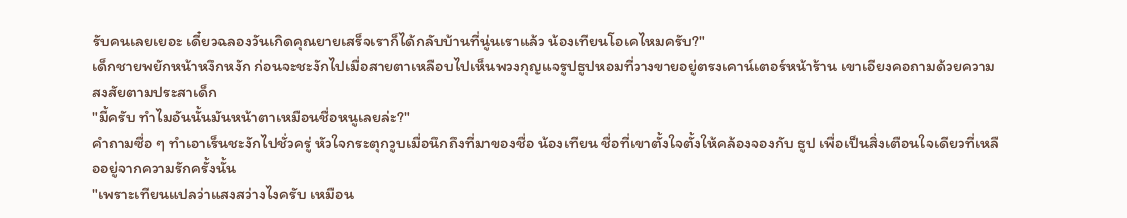รับคนเลยเยอะ เดี๋ยวฉลองวันเกิดคุณยายเสร็จเราก็ได้กลับบ้านที่นู่นเราแล้ว น้องเทียนโอเคไหมครับ?"
เด็กชายพยักหน้าหงึกหงัก ก่อนจะชะงักไปเมื่อสายตาเหลือบไปเห็นพวงกุญแจรูปธูปหอมที่วางขายอยู่ตรงเคาน์เตอร์หน้าร้าน เขาเอียงคอถามด้วยความสงสัยตามประสาเด็ก
"มี้ครับ ทำไมอันนั้นมันหน้าตาเหมือนชื่อหนูเลยล่ะ?"
คำถามซื่อ ๆ ทำเอาเร็นชะงักไปชั่วครู่ หัวใจกระตุกวูบเมื่อนึกถึงที่มาของชื่อ น้องเทียน ชื่อที่เขาตั้งใจตั้งให้คล้องจองกับ ธูป เพื่อเป็นสิ่งเตือนใจเดียวที่เหลืออยู่จากความรักครั้งนั้น
"เพราะเทียนแปลว่าแสงสว่างไงครับ เหมือน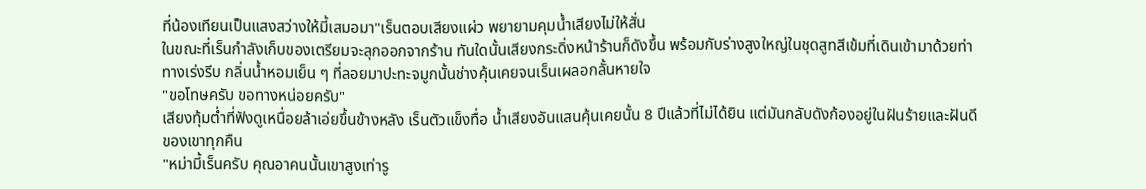ที่น้องเทียนเป็นแสงสว่างให้มี้เสมอมา"เร็นตอบเสียงแผ่ว พยายามคุมน้ำเสียงไม่ให้สั่น
ในขณะที่เร็นกำลังเก็บของเตรียมจะลุกออกจากร้าน ทันใดนั้นเสียงกระดิ่งหน้าร้านก็ดังขึ้น พร้อมกับร่างสูงใหญ่ในชุดสูทสีเข้มที่เดินเข้ามาด้วยท่าทางเร่งรีบ กลิ่นน้ำหอมเย็น ๆ ที่ลอยมาปะทะจมูกนั้นช่างคุ้นเคยจนเร็นเผลอกลั้นหายใจ
"ขอโทษครับ ขอทางหน่อยครับ"
เสียงทุ้มต่ำที่ฟังดูเหนื่อยล้าเอ่ยขึ้นข้างหลัง เร็นตัวแข็งทื่อ น้ำเสียงอันแสนคุ้นเคยนั้น 8 ปีแล้วที่ไม่ได้ยิน แต่มันกลับดังก้องอยู่ในฝันร้ายและฝันดีของเขาทุกคืน
"หม่ามี้เร็นครับ คุณอาคนนั้นเขาสูงเท่ารู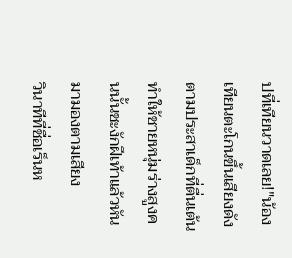ปที่เทียนวาดเลย!"น้องเทียนตะโกนขึ้นเสียงดังตามประสาเด็กที่ตื่นเต้น ทำให้ชายหนุ่มร่างสูงคนนั้นชะงักฝีเท้าแล้วหันมามองตามเสียง
วินาทีที่ชื่อเร็นห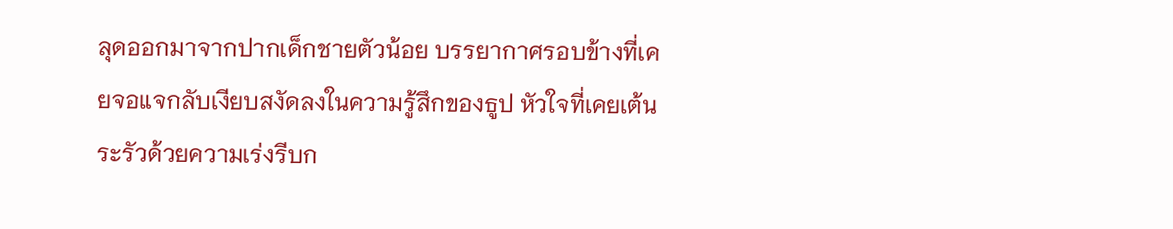ลุดออกมาจากปากเด็กชายตัวน้อย บรรยากาศรอบข้างที่เคยจอแจกลับเงียบสงัดลงในความรู้สึกของธูป หัวใจที่เคยเต้นระรัวด้วยความเร่งรีบก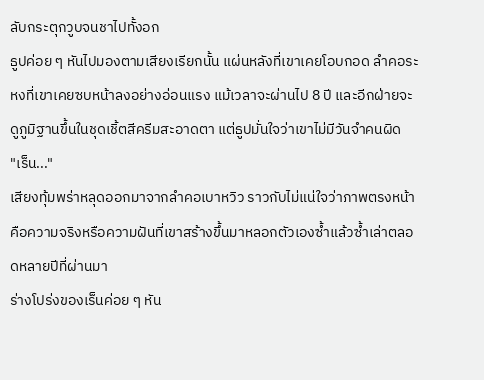ลับกระตุกวูบจนชาไปทั้งอก
ธูปค่อย ๆ หันไปมองตามเสียงเรียกนั้น แผ่นหลังที่เขาเคยโอบกอด ลำคอระหงที่เขาเคยซบหน้าลงอย่างอ่อนแรง แม้เวลาจะผ่านไป 8 ปี และอีกฝ่ายจะดูภูมิฐานขึ้นในชุดเชิ้ตสีครีมสะอาดตา แต่ธูปมั่นใจว่าเขาไม่มีวันจำคนผิด
"เร็น..."
เสียงทุ้มพร่าหลุดออกมาจากลำคอเบาหวิว ราวกับไม่แน่ใจว่าภาพตรงหน้าคือความจริงหรือความฝันที่เขาสร้างขึ้นมาหลอกตัวเองซ้ำแล้วซ้ำเล่าตลอดหลายปีที่ผ่านมา
ร่างโปร่งของเร็นค่อย ๆ หัน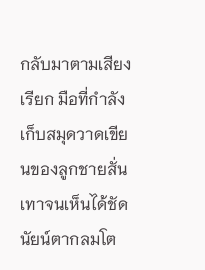กลับมาตามเสียงเรียก มือที่กำลังเก็บสมุดวาดเขียนของลูกชายสั่นเทาจนเห็นได้ชัด นัยน์ตากลมโต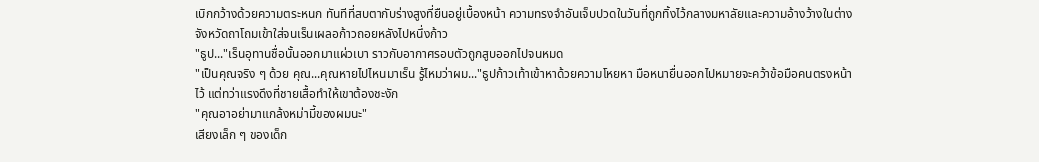เบิกกว้างด้วยความตระหนก ทันทีที่สบตากับร่างสูงที่ยืนอยู่เบื้องหน้า ความทรงจำอันเจ็บปวดในวันที่ถูกทิ้งไว้กลางมหาลัยและความอ้างว้างในต่างจังหวัดถาโถมเข้าใส่จนเร็นเผลอก้าวถอยหลังไปหนึ่งก้าว
"ธูป..."เร็นอุทานชื่อนั้นออกมาแผ่วเบา ราวกับอากาศรอบตัวถูกสูบออกไปจนหมด
"เป็นคุณจริง ๆ ด้วย คุณ...คุณหายไปไหนมาเร็น รู้ไหมว่าผม..."ธูปก้าวเท้าเข้าหาด้วยความโหยหา มือหนายื่นออกไปหมายจะคว้าข้อมือคนตรงหน้าไว้ แต่ทว่าแรงดึงที่ชายเสื้อทำให้เขาต้องชะงัก
"คุณอาอย่ามาแกล้งหม่ามี้ของผมนะ"
เสียงเล็ก ๆ ของเด็ก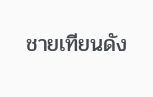ชายเทียนดัง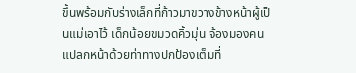ขึ้นพร้อมกับร่างเล็กที่ก้าวมาขวางข้างหน้าผู้เป็นแม่เอาไว้ เด็กน้อยขมวดคิ้วมุ่น จ้องมองคนแปลกหน้าด้วยท่าทางปกป้องเต็มที่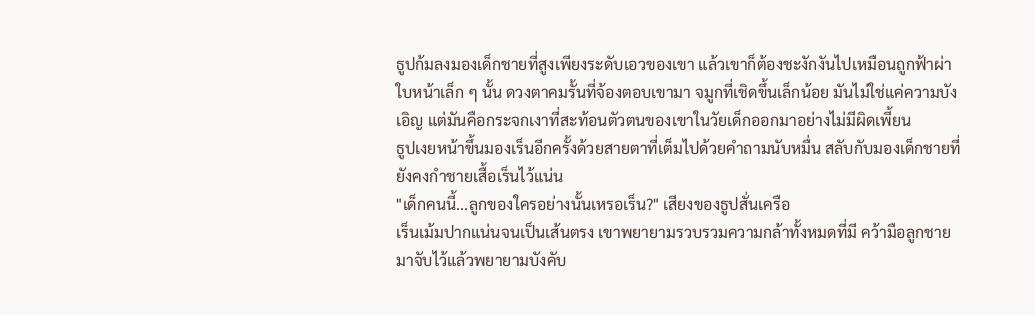ธูปก้มลงมองเด็กชายที่สูงเพียงระดับเอวของเขา แล้วเขาก็ต้องชะงักงันไปเหมือนถูกฟ้าผ่า ใบหน้าเล็ก ๆ นั้น ดวงตาคมรั้นที่จ้องตอบเขามา จมูกที่เชิดขึ้นเล็กน้อย มันไม่ใช่แค่ความบังเอิญ แต่มันคือกระจกเงาที่สะท้อนตัวตนของเขาในวัยเด็กออกมาอย่างไม่มีผิดเพี้ยน
ธูปเงยหน้าขึ้นมองเร็นอีกครั้งด้วยสายตาที่เต็มไปด้วยคำถามนับหมื่น สลับกับมองเด็กชายที่ยังคงกำชายเสื้อเร็นไว้แน่น
"เด็กคนนี้...ลูกของใครอย่างนั้นเหรอเร็น?" เสียงของธูปสั่นเครือ
เร็นเม้มปากแน่นจนเป็นเส้นตรง เขาพยายามรวบรวมความกล้าทั้งหมดที่มี คว้ามือลูกชายมาจับไว้แล้วพยายามบังคับ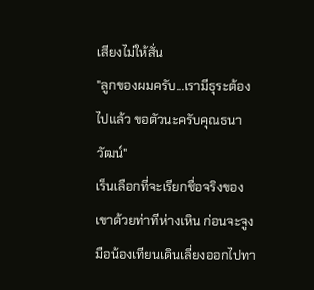เสียงไม่ให้สั่น
"ลูกของผมครับ...เรามีธุระต้องไปแล้ว ขอตัวนะครับคุณธนาวัฒน์"
เร็นเลือกที่จะเรียกชื่อจริงของเขาด้วยท่าทีห่างเหิน ก่อนจะจูงมือน้องเทียนเดินเลี่ยงออกไปทา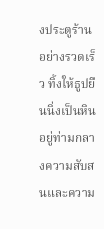งประตูร้านอย่างรวดเร็ว ทิ้งให้ธูปยืนนิ่งเป็นหินอยู่ท่ามกลางความสับสนและความ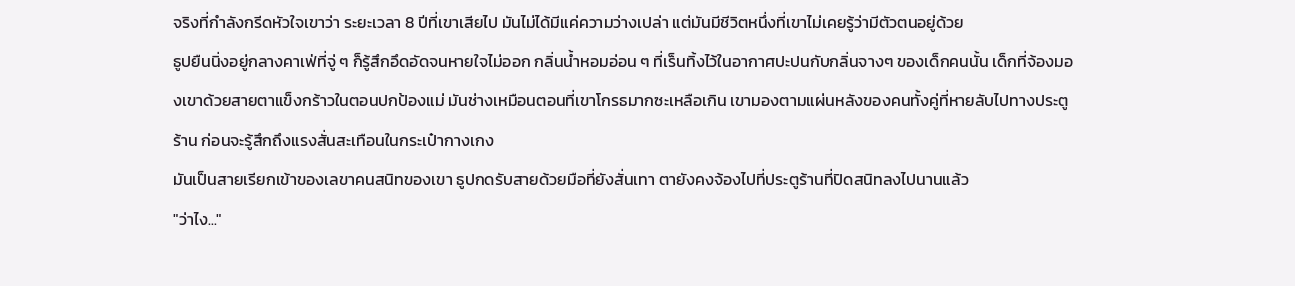จริงที่กำลังกรีดหัวใจเขาว่า ระยะเวลา 8 ปีที่เขาเสียไป มันไม่ได้มีแค่ความว่างเปล่า แต่มันมีชีวิตหนึ่งที่เขาไม่เคยรู้ว่ามีตัวตนอยู่ด้วย
ธูปยืนนิ่งอยู่กลางคาเฟ่ที่จู่ ๆ ก็รู้สึกอึดอัดจนหายใจไม่ออก กลิ่นน้ำหอมอ่อน ๆ ที่เร็นทิ้งไว้ในอากาศปะปนกับกลิ่นจางๆ ของเด็กคนนั้น เด็กที่จ้องมองเขาด้วยสายตาแข็งกร้าวในตอนปกป้องแม่ มันช่างเหมือนตอนที่เขาโกรธมากซะเหลือเกิน เขามองตามแผ่นหลังของคนทั้งคู่ที่หายลับไปทางประตูร้าน ก่อนจะรู้สึกถึงแรงสั่นสะเทือนในกระเป๋ากางเกง
มันเป็นสายเรียกเข้าของเลขาคนสนิทของเขา ธูปกดรับสายด้วยมือที่ยังสั่นเทา ตายังคงจ้องไปที่ประตูร้านที่ปิดสนิทลงไปนานแล้ว
"ว่าไง..."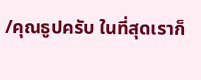/คุณธูปครับ ในที่สุดเราก็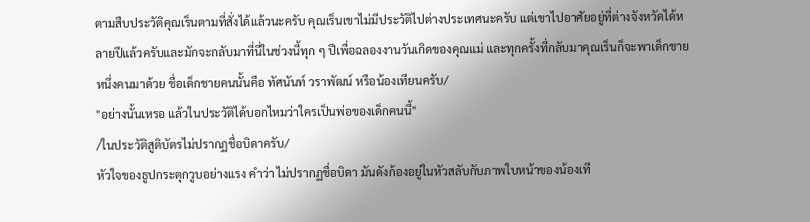ตามสืบประวัติคุณเร็นตามที่สั่งได้แล้วนะครับ คุณเร็นเขาไม่มีประวัติไปต่างประเทศนะครับ แต่เขาไปอาศัยอยู่ที่ต่างจังหวัดได้หลายปีแล้วครับและมักจะกลับมาที่นี่ในช่วงนี้ทุก ๆ ปีเพื่อฉลองงานวันเกิดของคุณแม่ และทุกครั้งที่กลับมาคุณเร็นก็จะพาเด็กชายหนึ่งคนมาด้วย ชื่อเด็กชายคนนั้นคือ ทัศนันท์ วราพัฒน์ หรือน้องเทียนครับ/
"อย่างนั้นเหรอ แล้วในประวัติได้บอกไหมว่าใครเป็นพ่อของเด็กคนนี้"
/ในประวัติสูติบัตรไม่ปรากฏชื่อบิดาครับ/
หัวใจของธูปกระตุกวูบอย่างแรง คำว่า ไม่ปรากฏชื่อบิดา มันดังก้องอยู่ในหัวสลับกับภาพใบหน้าของน้องเที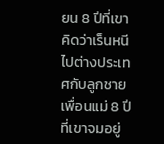ยน 8 ปีที่เขาคิดว่าเร็นหนีไปต่างประเทศกับลูกชายเพื่อนแม่ 8 ปีที่เขาจมอยู่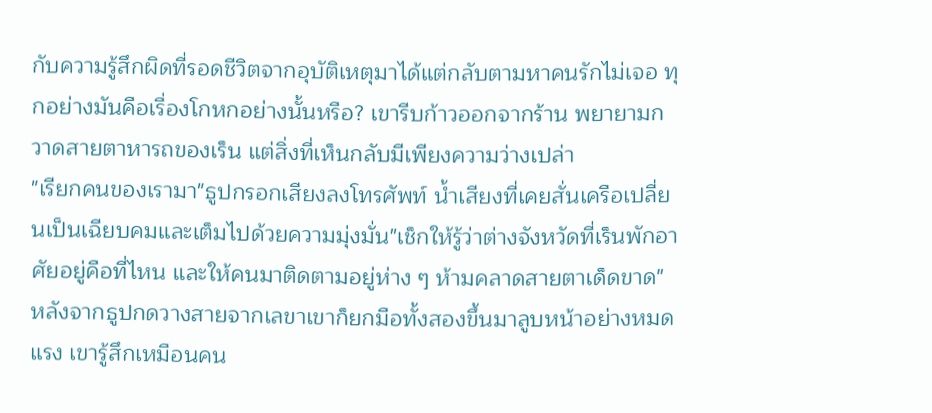กับความรู้สึกผิดที่รอดชีวิตจากอุบัติเหตุมาได้แต่กลับตามหาคนรักไม่เจอ ทุกอย่างมันคือเรื่องโกหกอย่างนั้นหรือ? เขารีบก้าวออกจากร้าน พยายามกวาดสายตาหารถของเร็น แต่สิ่งที่เห็นกลับมีเพียงความว่างเปล่า
"เรียกคนของเรามา"ธูปกรอกเสียงลงโทรศัพท์ น้ำเสียงที่เคยสั่นเครือเปลี่ยนเป็นเฉียบคมและเต็มไปด้วยความมุ่งมั่น"เช็กให้รู้ว่าต่างจังหวัดที่เร็นพักอาศัยอยู่คือที่ไหน และให้คนมาติดตามอยู่ห่าง ๆ ห้ามคลาดสายตาเด็ดขาด"
หลังจากธูปกดวางสายจากเลขาเขาก็ยกมือทั้งสองขึ้นมาลูบหน้าอย่างหมดแรง เขารู้สึกเหมือนคน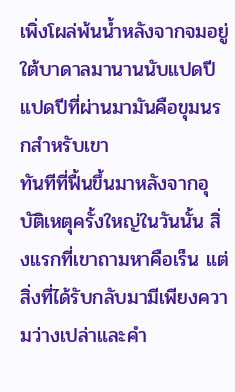เพิ่งโผล่พ้นน้ำหลังจากจมอยู่ใต้บาดาลมานานนับแปดปี
แปดปีที่ผ่านมามันคือขุมนรกสำหรับเขา
ทันทีที่ฟื้นขึ้นมาหลังจากอุบัติเหตุครั้งใหญ่ในวันนั้น สิ่งแรกที่เขาถามหาคือเร็น แต่สิ่งที่ได้รับกลับมามีเพียงความว่างเปล่าและคำ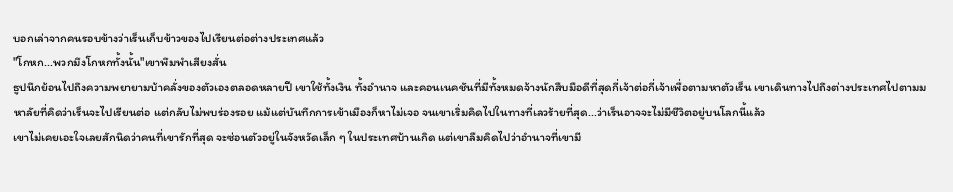บอกเล่าจากคนรอบข้างว่าเร็นเก็บข้าวของไปเรียนต่อต่างประเทศแล้ว
"โกหก...พวกมึงโกหกทั้งนั้น"เขาพึมพำเสียงสั่น
ธูปนึกย้อนไปถึงความพยายามบ้าคลั่งของตัวเองตลอดหลายปี เขาใช้ทั้งเงิน ทั้งอำนาจ และคอนเนคชันที่มีทั้งหมดจ้างนักสืบมือดีที่สุดกี่เจ้าต่อกี่เจ้าเพื่อตามหาตัวเร็น เขาเดินทางไปถึงต่างประเทศไปตามมหาลัยที่คิดว่าเร็นจะไปเรียนต่อ แต่กลับไม่พบร่องรอย แม้แต่บันทึกการเข้าเมืองก็หาไม่เจอ จนเขาเริ่มคิดไปในทางที่เลวร้ายที่สุด...ว่าเร็นอาจจะไม่มีชีวิตอยู่บนโลกนี้แล้ว
เขาไม่เคยเอะใจเลยสักนิดว่าคนที่เขารักที่สุด จะซ่อนตัวอยู่ในจังหวัดเล็ก ๆ ในประเทศบ้านเกิด แต่เขาลืมคิดไปว่าอำนาจที่เขามี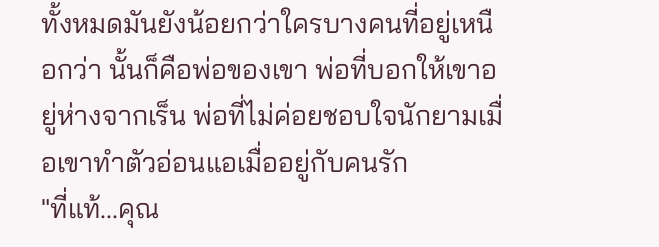ทั้งหมดมันยังน้อยกว่าใครบางคนที่อยู่เหนือกว่า นั้นก็คือพ่อของเขา พ่อที่บอกให้เขาอยู่ห่างจากเร็น พ่อที่ไม่ค่อยชอบใจนักยามเมื่อเขาทำตัวอ่อนแอเมื่ออยู่กับคนรัก
"ที่แท้...คุณ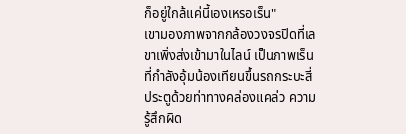ก็อยู่ใกล้แค่นี้เองเหรอเร็น"
เขามองภาพจากกล้องวงจรปิดที่เลขาเพิ่งส่งเข้ามาในไลน์ เป็นภาพเร็นที่กำลังอุ้มน้องเทียนขึ้นรถกระบะสี่ประตูด้วยท่าทางคล่องแคล่ว ความรู้สึกผิด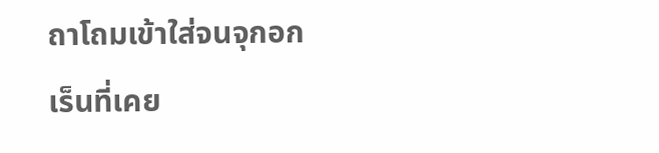ถาโถมเข้าใส่จนจุกอก เร็นที่เคย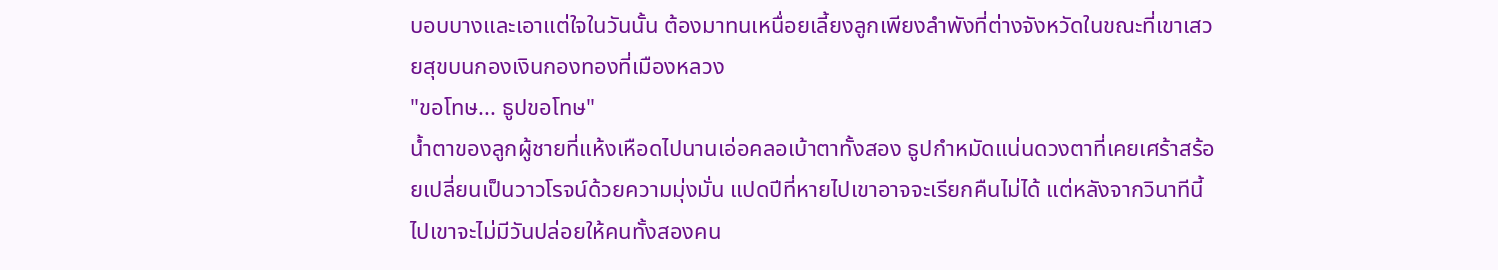บอบบางและเอาแต่ใจในวันนั้น ต้องมาทนเหนื่อยเลี้ยงลูกเพียงลำพังที่ต่างจังหวัดในขณะที่เขาเสวยสุขบนกองเงินกองทองที่เมืองหลวง
"ขอโทษ... ธูปขอโทษ"
น้ำตาของลูกผู้ชายที่แห้งเหือดไปนานเอ่อคลอเบ้าตาทั้งสอง ธูปกำหมัดแน่นดวงตาที่เคยเศร้าสร้อยเปลี่ยนเป็นวาวโรจน์ด้วยความมุ่งมั่น แปดปีที่หายไปเขาอาจจะเรียกคืนไม่ได้ แต่หลังจากวินาทีนี้ไปเขาจะไม่มีวันปล่อยให้คนทั้งสองคน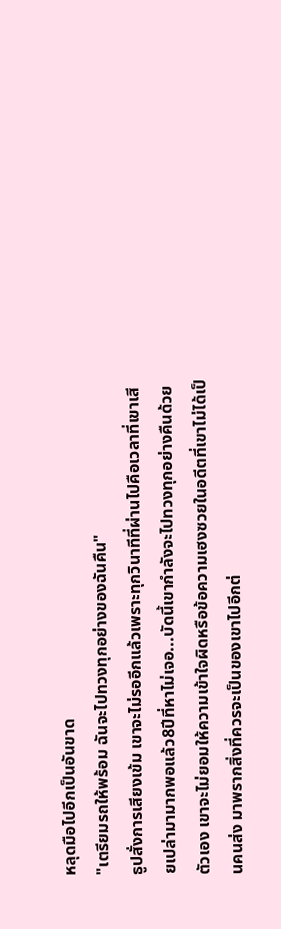หลุดมือไปอีกเป็นอันขาด
"เตรียมรถให้พร้อม ฉันจะไปทวงทุกอย่างของฉันคืน"
ธูปสั่งการเสียงเข้ม เขาจะไม่รออีกแล้วเพราะทุกวินาทีที่ผ่านไปคือเวลาที่เขาเสียเปล่ามามากพอแล้ว8ปีที่หาไม่เจอ...บัดนี้เขากำลังจะไปทวงทุกอย่างคืนด้วยตัวเอง เขาจะไม่ยอมให้ความเข้าใจผิดหรือข้อความเฮงซวยในอดีตที่เขาไม่ได้เป็นคนส่ง มาพรากสิ่งที่ควรจะเป็นของเขาไปอีกต่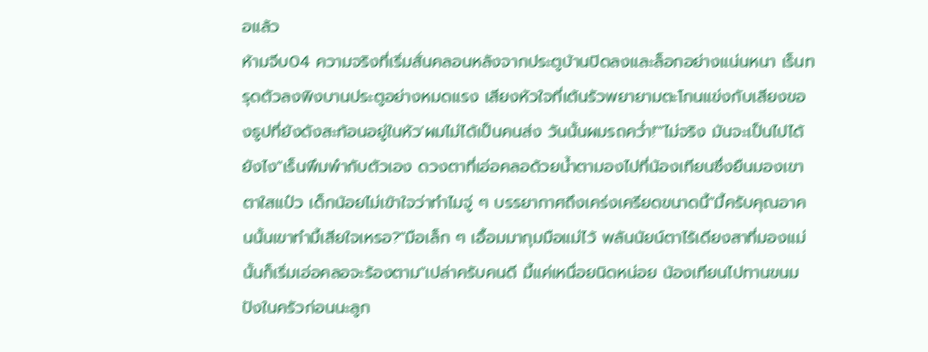อแล้ว
ห้ามจีบ04 ความจริงที่เริ่มสั่นคลอนหลังจากประตูบ้านปิดลงและล็อกอย่างแน่นหนา เร็นทรุดตัวลงพิงบานประตูอย่างหมดแรง เสียงหัวใจที่เต้นรัวพยายามตะโกนแข่งกับเสียงของธูปที่ยังดังสะท้อนอยู่ในหัว'ผมไม่ได้เป็นคนส่ง วันนั้นผมรถคว่ำ!'"ไม่จริง มันจะเป็นไปได้ยังไง"เร็นพึมพำกับตัวเอง ดวงตาที่เอ่อคลอด้วยน้ำตามองไปที่น้องเทียนซึ่งยืนมองเขาตาใสแป๋ว เด็กน้อยไม่เข้าใจว่าทำไมจู่ ๆ บรรยากาศถึงเคร่งเครียดขนาดนี้"มี้ครับคุณอาคนนั้นเขาทำมี้เสียใจเหรอ?"มือเล็ก ๆ เอื้อมมากุมมือแม่ไว้ พลันนัยน์ตาไร้เดียงสาที่มองแม่นั้นก็เริ่มเอ่อคลอจะร้องตาม"เปล่าครับคนดี มี้แค่เหนื่อยนิดหน่อย น้องเทียนไปทานขนมปังในครัวก่อนนะลูก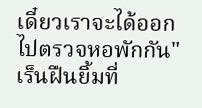เดี๋ยวเราจะได้ออกไปตรวจหอพักกัน"เร็นฝืนยิ้มที่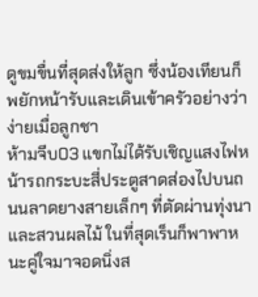ดูขมขื่นที่สุดส่งให้ลูก ซึ่งน้องเทียนก็พยักหน้ารับและเดินเข้าครัวอย่างว่าง่ายเมื่อลูกชา
ห้ามจีบ03 แขกไม่ได้รับเชิญแสงไฟหน้ารถกระบะสี่ประตูสาดส่องไปบนถนนลาดยางสายเล็กๆ ที่ตัดผ่านทุ่งนาและสวนผลไม้ ในที่สุดเร็นก็พาพาหนะคู่ใจมาจอดนิ่งส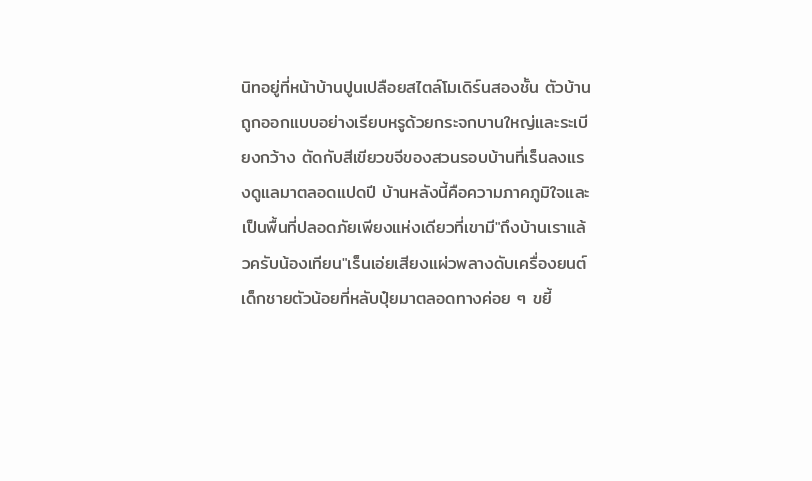นิทอยู่ที่หน้าบ้านปูนเปลือยสไตล์โมเดิร์นสองชั้น ตัวบ้านถูกออกแบบอย่างเรียบหรูด้วยกระจกบานใหญ่และระเบียงกว้าง ตัดกับสีเขียวขจีของสวนรอบบ้านที่เร็นลงแรงดูแลมาตลอดแปดปี บ้านหลังนี้คือความภาคภูมิใจและเป็นพื้นที่ปลอดภัยเพียงแห่งเดียวที่เขามี"ถึงบ้านเราแล้วครับน้องเทียน"เร็นเอ่ยเสียงแผ่วพลางดับเครื่องยนต์ เด็กชายตัวน้อยที่หลับปุ๋ยมาตลอดทางค่อย ๆ ขยี้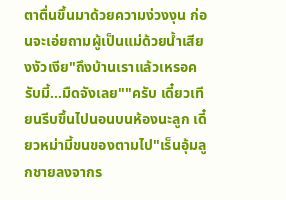ตาตื่นขึ้นมาด้วยความง่วงงุน ก่อนจะเอ่ยถามผู้เป็นแม่ด้วยน้ำเสียงงัวเงีย"ถึงบ้านเราแล้วเหรอครับมี้...มืดจังเลย""ครับ เดี๋ยวเทียนรีบขึ้นไปนอนบนห้องนะลูก เดี๋ยวหม่ามี้ขนของตามไป"เร็นอุ้มลูกชายลงจากร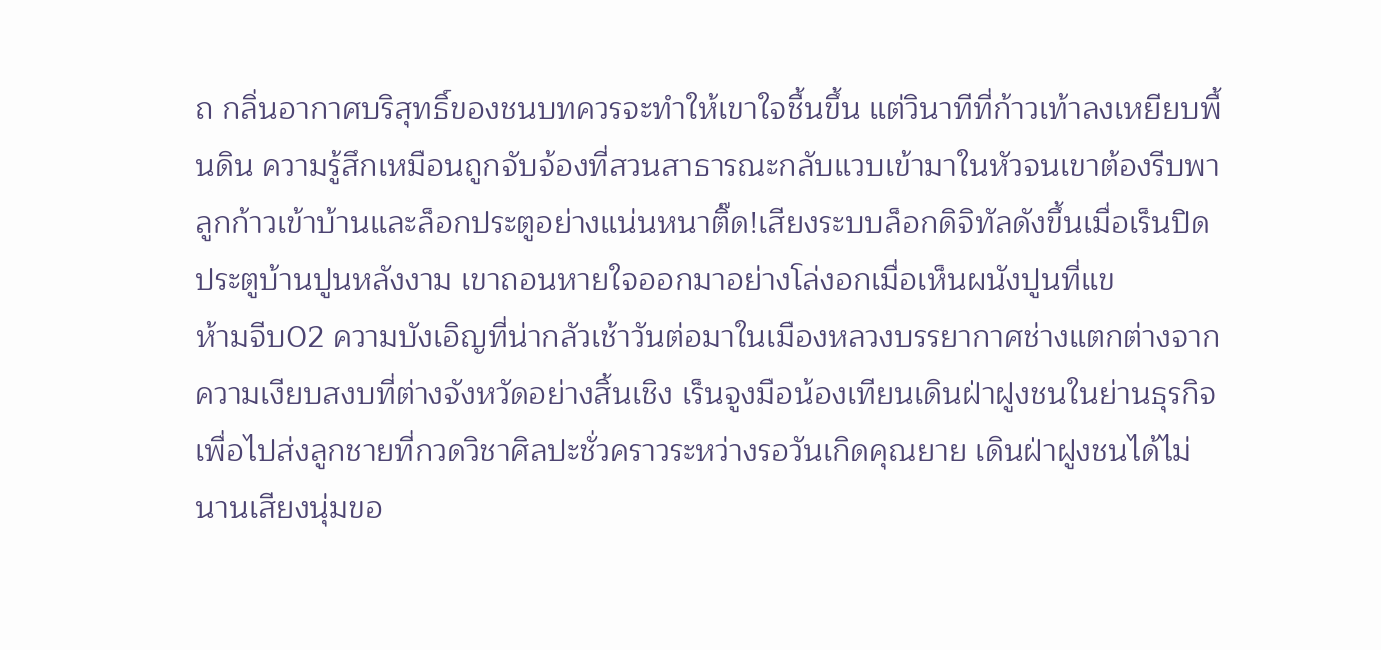ถ กลิ่นอากาศบริสุทธิ์ของชนบทควรจะทำให้เขาใจชื้นขึ้น แต่วินาทีที่ก้าวเท้าลงเหยียบพื้นดิน ความรู้สึกเหมือนถูกจับจ้องที่สวนสาธารณะกลับแวบเข้ามาในหัวจนเขาต้องรีบพาลูกก้าวเข้าบ้านและล็อกประตูอย่างแน่นหนาติ๊ด!เสียงระบบล็อกดิจิทัลดังขึ้นเมื่อเร็นปิดประตูบ้านปูนหลังงาม เขาถอนหายใจออกมาอย่างโล่งอกเมื่อเห็นผนังปูนที่แข
ห้ามจีบ02 ความบังเอิญที่น่ากลัวเช้าวันต่อมาในเมืองหลวงบรรยากาศช่างแตกต่างจากความเงียบสงบที่ต่างจังหวัดอย่างสิ้นเชิง เร็นจูงมือน้องเทียนเดินฝ่าฝูงชนในย่านธุรกิจเพื่อไปส่งลูกชายที่กวดวิชาศิลปะชั่วคราวระหว่างรอวันเกิดคุณยาย เดินฝ่าฝูงชนได้ไม่นานเสียงนุ่มขอ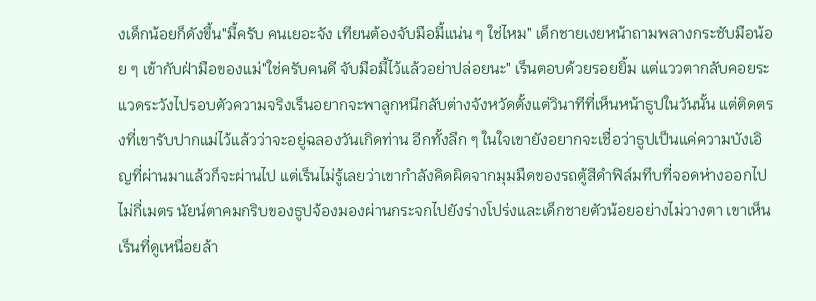งเด็กน้อยก็ดังขึ้น"มี้ครับ คนเยอะจัง เทียนต้องจับมือมี้แน่น ๆ ใช่ไหม" เด็กชายเงยหน้าถามพลางกระชับมือน้อย ๆ เข้ากับฝ่ามือของแม่"ใช่ครับคนดี จับมือมี้ไว้แล้วอย่าปล่อยนะ" เร็นตอบด้วยรอยยิ้ม แต่แววตากลับคอยระแวดระวังไปรอบตัวความจริงเร็นอยากจะพาลูกหนีกลับต่างจังหวัดตั้งแต่วินาทีที่เห็นหน้าธูปในวันนั้น แต่ติดตรงที่เขารับปากแม่ไว้แล้วว่าจะอยู่ฉลองวันเกิดท่าน อีกทั้งลึก ๆ ในใจเขายังอยากจะเชื่อว่าธูปเป็นแค่ความบังเอิญที่ผ่านมาแล้วก็จะผ่านไป แต่เร็นไม่รู้เลยว่าเขากำลังคิดผิดจากมุมมืดของรถตู้สีดำฟิล์มทึบที่จอดห่างออกไปไม่กี่เมตร นัยน์ตาคมกริบของธูปจ้องมองผ่านกระจกไปยังร่างโปร่งและเด็กชายตัวน้อยอย่างไม่วางตา เขาเห็นเร็นที่ดูเหนื่อยล้า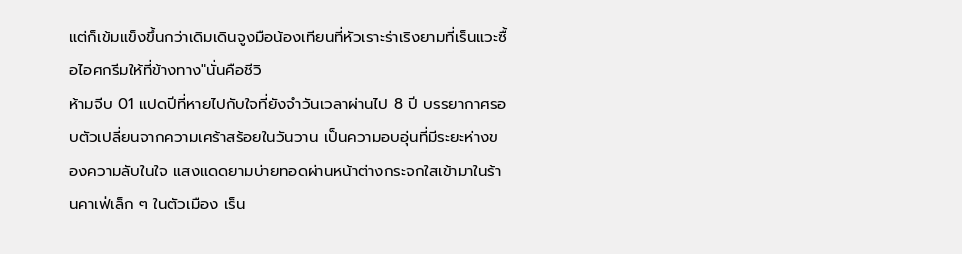แต่ก็เข้มแข็งขึ้นกว่าเดิมเดินจูงมือน้องเทียนที่หัวเราะร่าเริงยามที่เร็นแวะซื้อไอศกรีมให้ที่ข้างทาง"นั่นคือชีวิ
ห้ามจีบ 01 แปดปีที่หายไปกับใจที่ยังจำวันเวลาผ่านไป 8 ปี บรรยากาศรอบตัวเปลี่ยนจากความเศร้าสร้อยในวันวาน เป็นความอบอุ่นที่มีระยะห่างของความลับในใจ แสงแดดยามบ่ายทอดผ่านหน้าต่างกระจกใสเข้ามาในร้านคาเฟ่เล็ก ๆ ในตัวเมือง เร็น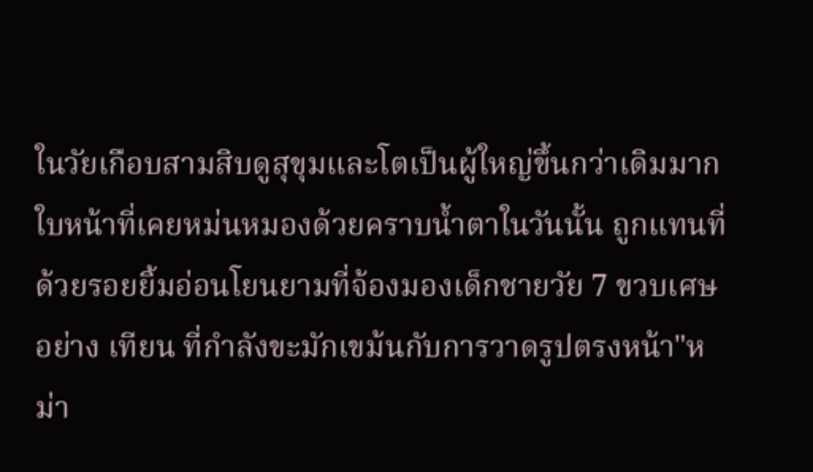ในวัยเกือบสามสิบดูสุขุมและโตเป็นผู้ใหญ่ขึ้นกว่าเดิมมาก ใบหน้าที่เคยหม่นหมองด้วยคราบน้ำตาในวันนั้น ถูกแทนที่ด้วยรอยยิ้มอ่อนโยนยามที่จ้องมองเด็กชายวัย 7 ขวบเศษอย่าง เทียน ที่กำลังขะมักเขม้นกับการวาดรูปตรงหน้า"หม่า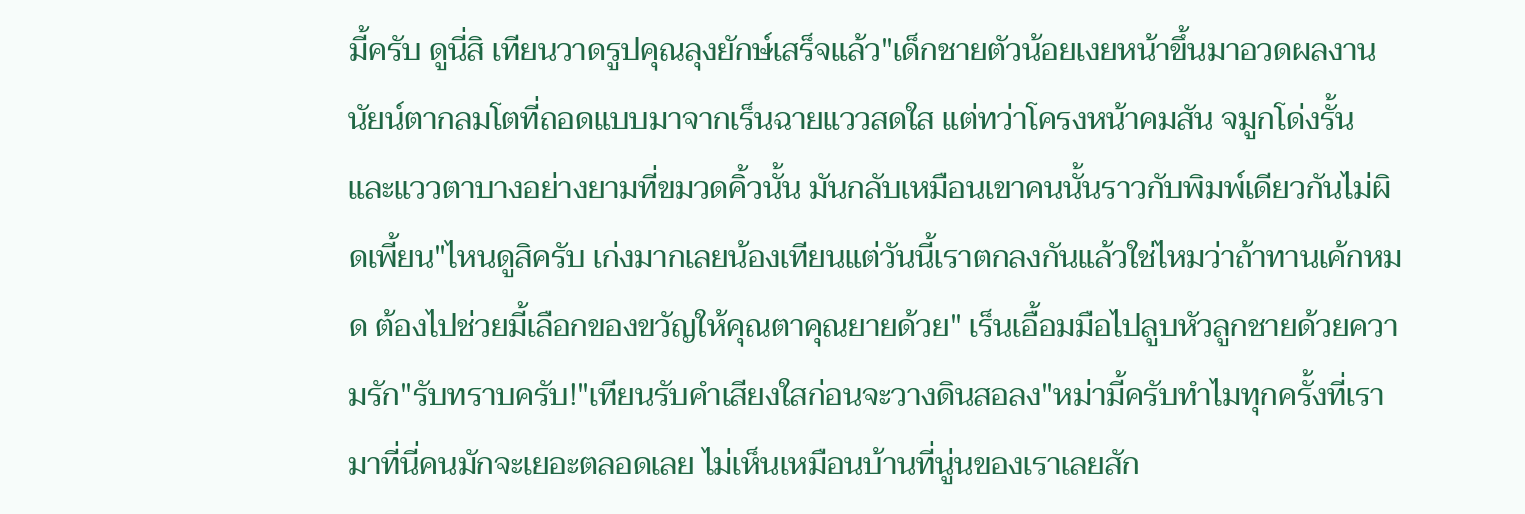มี้ครับ ดูนี่สิ เทียนวาดรูปคุณลุงยักษ์เสร็จแล้ว"เด็กชายตัวน้อยเงยหน้าขึ้นมาอวดผลงาน นัยน์ตากลมโตที่ถอดแบบมาจากเร็นฉายแววสดใส แต่ทว่าโครงหน้าคมสัน จมูกโด่งรั้น และแววตาบางอย่างยามที่ขมวดคิ้วนั้น มันกลับเหมือนเขาคนนั้นราวกับพิมพ์เดียวกันไม่ผิดเพี้ยน"ไหนดูสิครับ เก่งมากเลยน้องเทียนแต่วันนี้เราตกลงกันแล้วใช่ไหมว่าถ้าทานเค้กหมด ต้องไปช่วยมี้เลือกของขวัญให้คุณตาคุณยายด้วย" เร็นเอื้อมมือไปลูบหัวลูกชายด้วยความรัก"รับทราบครับ!"เทียนรับคำเสียงใสก่อนจะวางดินสอลง"หม่ามี้ครับทำไมทุกครั้งที่เรามาที่นี่คนมักจะเยอะตลอดเลย ไม่เห็นเหมือนบ้านที่นู่นของเราเลยสัก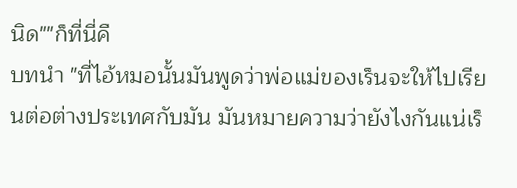นิด""ก็ที่นี่คื
บทนำ "ที่ไอ้หมอนั้นมันพูดว่าพ่อแม่ของเร็นจะให้ไปเรียนต่อต่างประเทศกับมัน มันหมายความว่ายังไงกันแน่เร็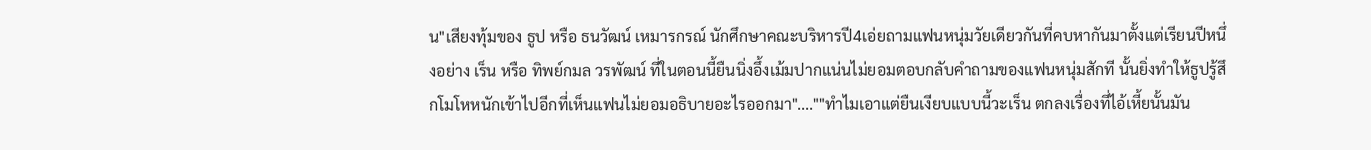น"เสียงทุ้มของ ธูป หรือ ธนวัฒน์ เหมารกรณ์ นักศึกษาคณะบริหารปี4เอ่ยถามแฟนหนุ่มวัยเดียวกันที่คบหากันมาตั้งแต่เรียนปีหนึ่งอย่าง เร็น หรือ ทิพย์กมล วรพัฒน์ ที่ในตอนนี้ยืนนิ่งอึ้งเม้มปากแน่นไม่ยอมตอบกลับคำถามของแฟนหนุ่มสักที นั้นยิ่งทำให้ธูปรู้สึกโมโหหนักเข้าไปอีกที่เห็นแฟนไม่ยอมอธิบายอะไรออกมา"....""ทำไมเอาแต่ยืนเงียบแบบนี้วะเร็น ตกลงเรื่องที่ไอ้เหี้ยนั้นมัน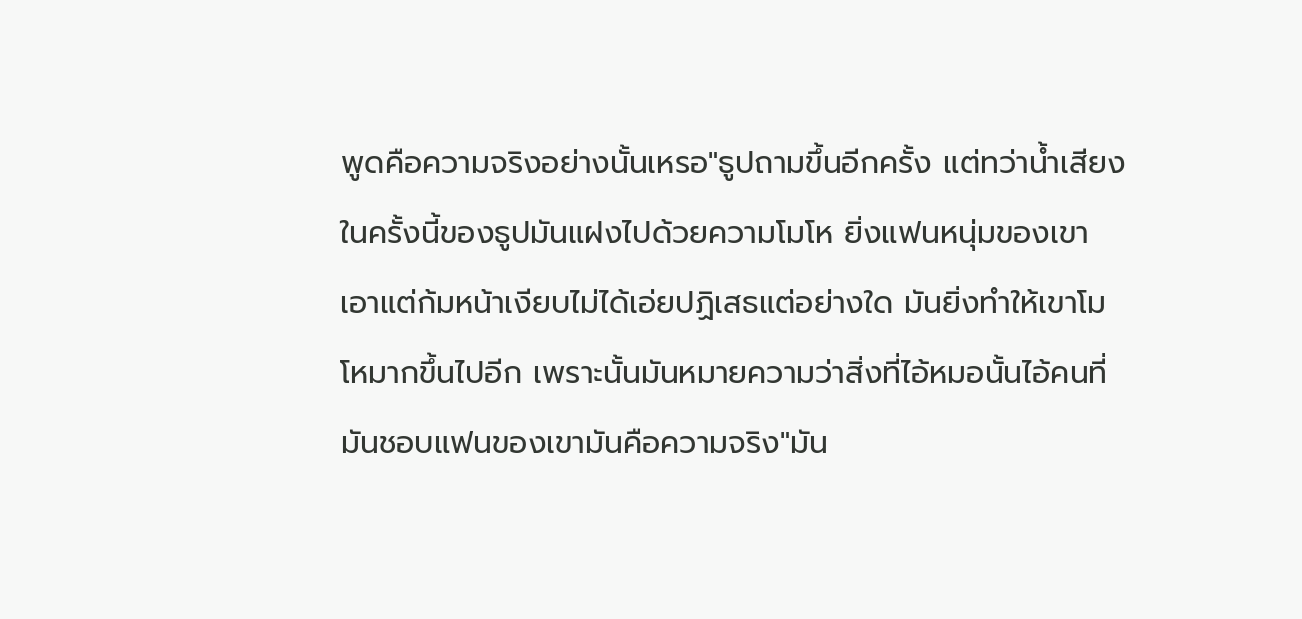พูดคือความจริงอย่างนั้นเหรอ"ธูปถามขึ้นอีกครั้ง แต่ทว่าน้ำเสียงในครั้งนี้ของธูปมันแฝงไปด้วยความโมโห ยิ่งแฟนหนุ่มของเขาเอาแต่ก้มหน้าเงียบไม่ได้เอ่ยปฏิเสธแต่อย่างใด มันยิ่งทำให้เขาโมโหมากขึ้นไปอีก เพราะนั้นมันหมายความว่าสิ่งที่ไอ้หมอนั้นไอ้คนที่มันชอบแฟนของเขามันคือความจริง"มัน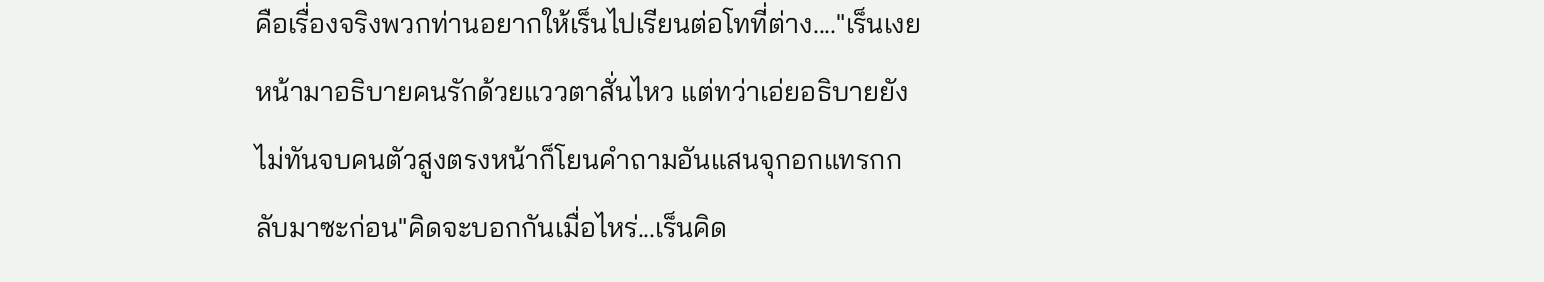คือเรื่องจริงพวกท่านอยากให้เร็นไปเรียนต่อโทที่ต่าง...."เร็นเงยหน้ามาอธิบายคนรักด้วยแววตาสั่นไหว แต่ทว่าเอ่ยอธิบายยังไม่ทันจบคนตัวสูงตรงหน้าก็โยนคำถามอันแสนจุกอกแทรกกลับมาซะก่อน"คิดจะบอกกันเมื่อไหร่...เร็นคิด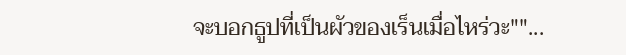จะบอกธูปที่เป็นผัวของเร็นเมื่อไหร่วะ""...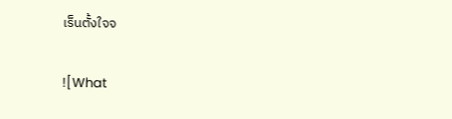เร็นตั้งใจจ


![What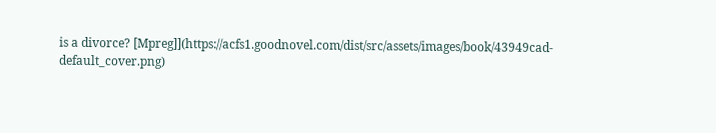is a divorce? [Mpreg]](https://acfs1.goodnovel.com/dist/src/assets/images/book/43949cad-default_cover.png)